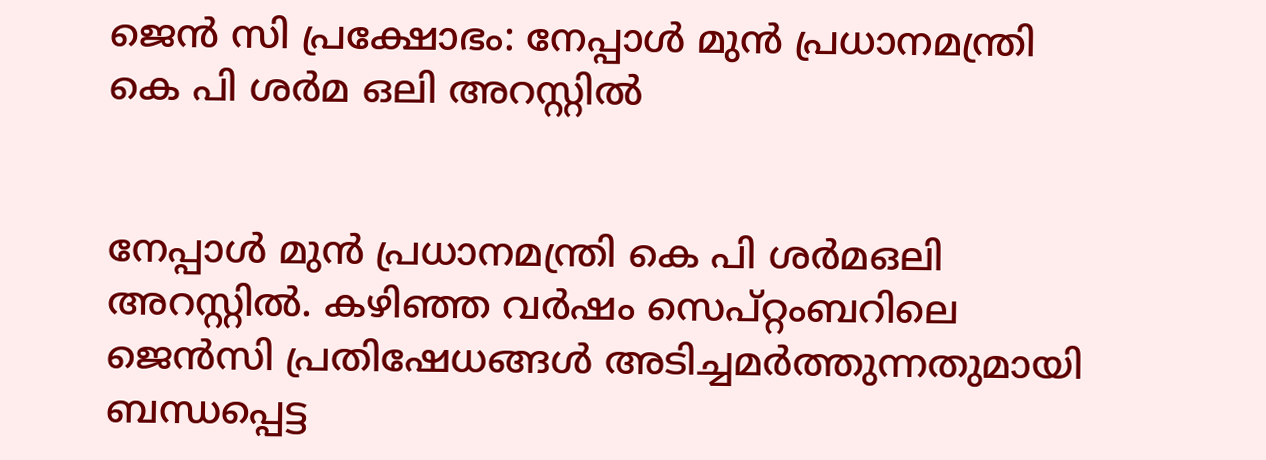ജെന്‍ സി പ്രക്ഷോഭം: നേപ്പാള്‍ മുന്‍ പ്രധാനമന്ത്രി കെ പി ശര്‍മ ഒലി അറസ്റ്റില്‍


നേപ്പാള്‍ മുന്‍ പ്രധാനമന്ത്രി കെ പി ശര്‍മഒലി അറസ്റ്റില്‍. കഴിഞ്ഞ വര്‍ഷം സെപ്റ്റംബറിലെ ജെന്‍സി പ്രതിഷേധങ്ങള്‍ അടിച്ചമര്‍ത്തുന്നതുമായി ബന്ധപ്പെട്ട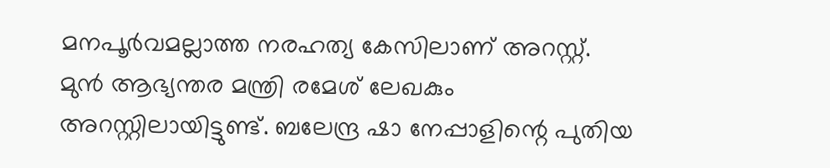മനപൂര്‍വമല്ലാത്ത നരഹത്യ കേസിലാണ് അറസ്റ്റ്. മുന്‍ ആഭ്യന്തര മന്ത്രി രമേശ് ലേഖകും അറസ്റ്റിലായിട്ടുണ്ട്. ബലേന്ദ്ര ഷാ നേപ്പാളിന്റെ പുതിയ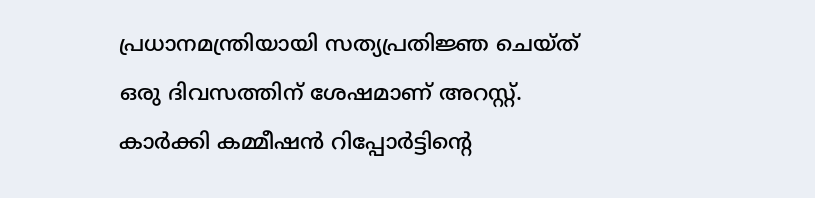പ്രധാനമന്ത്രിയായി സത്യപ്രതിജ്ഞ ചെയ്ത് ഒരു ദിവസത്തിന് ശേഷമാണ് അറസ്റ്റ്. കാര്‍ക്കി കമ്മീഷന്‍ റിപ്പോര്‍ട്ടിന്റെ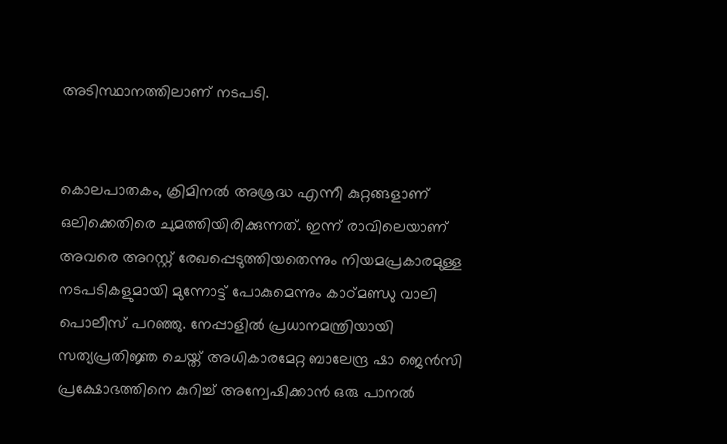അടിസ്ഥാനത്തിലാണ് നടപടി.


കൊലപാതകം, ക്രിമിനല്‍ അശ്രദ്ധ എന്നീ കുറ്റങ്ങളാണ് ഒലിക്കെതിരെ ചുമത്തിയിരിക്കുന്നത്. ഇന്ന് രാവിലെയാണ് അവരെ അറസ്റ്റ് രേഖപ്പെടുത്തിയതെന്നും നിയമപ്രകാരമുള്ള നടപടികളുമായി മുന്നോട്ട് പോകുമെന്നും കാഠ്മണ്ഡു വാലി പൊലീസ് പറഞ്ഞു. നേപ്പാളില്‍ പ്രധാനമന്ത്രിയായി സത്യപ്രതിജ്ഞ ചെയ്ത് അധികാരമേറ്റ ബാലേന്ദ്ര ഷാ ജെന്‍സി പ്രക്ഷോഭത്തിനെ കുറിച്ച് അന്വേഷിക്കാന്‍ ഒരു പാനല്‍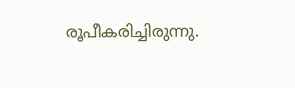രൂപീകരിച്ചിരുന്നു.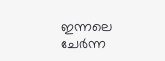ഇന്നലെ ചേര്‍ന്ന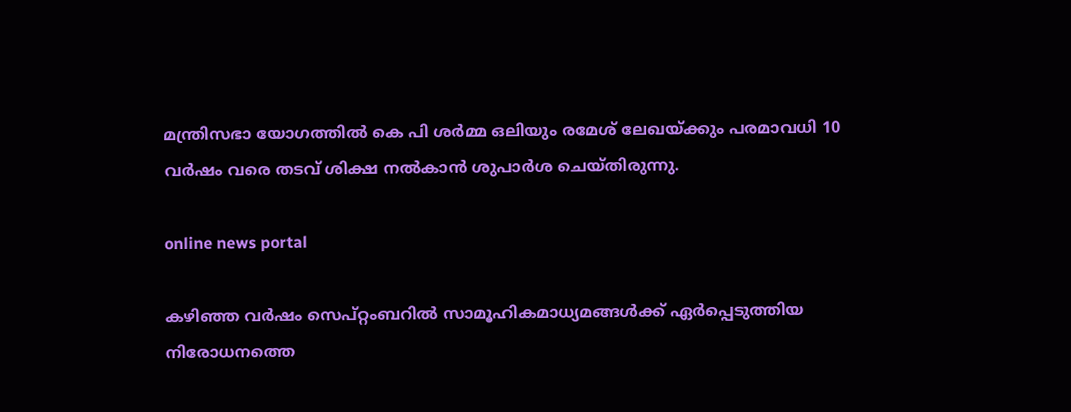മന്ത്രിസഭാ യോഗത്തില്‍ കെ പി ശര്‍മ്മ ഒലിയും രമേശ് ലേഖയ്ക്കും പരമാവധി 10 വര്‍ഷം വരെ തടവ് ശിക്ഷ നല്‍കാന്‍ ശുപാര്‍ശ ചെയ്തിരുന്നു.

online news portal

കഴിഞ്ഞ വര്‍ഷം സെപ്റ്റംബറില്‍ സാമൂഹികമാധ്യമങ്ങള്‍ക്ക് ഏര്‍പ്പെടുത്തിയ നിരോധനത്തെ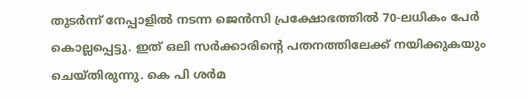തുടര്‍ന്ന് നേപ്പാളില്‍ നടന്ന ജെന്‍സി പ്രക്ഷോഭത്തില്‍ 70-ലധികം പേര്‍ കൊല്ലപ്പെട്ടു. ഇത് ഒലി സര്‍ക്കാരിന്റെ പതനത്തിലേക്ക് നയിക്കുകയും ചെയ്തിരുന്നു. കെ പി ശര്‍മ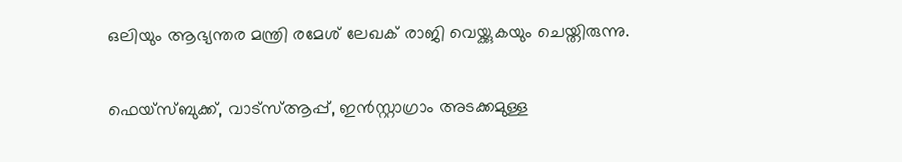ഒലിയും ആഭ്യന്തര മന്ത്രി രമേശ് ലേഖക് രാജി വെയ്ക്കുകയും ചെയ്തിരുന്നു.

ഫെയ്‌സ്ബുക്ക്, വാട്‌സ്ആപ്പ്, ഇന്‍സ്റ്റാഗ്രാം അടക്കമുള്ള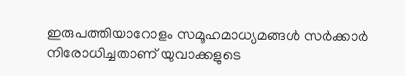ഇരുപത്തിയാറോളം സമൂഹമാധ്യമങ്ങള്‍ സര്‍ക്കാര്‍ നിരോധിച്ചതാണ് യുവാക്കളുടെ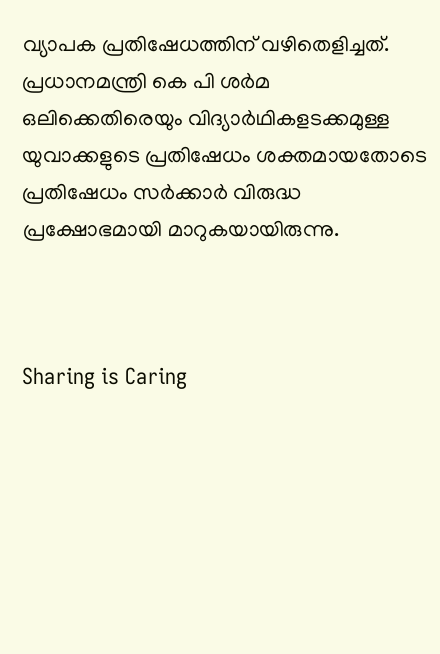വ്യാപക പ്രതിഷേധത്തിന് വഴിതെളിച്ചത്. പ്രധാനമന്ത്രി കെ പി ശര്‍മ ഒലിക്കെതിരെയും വിദ്യാര്‍ഥികളടക്കമുള്ള യുവാക്കളുടെ പ്രതിഷേധം ശക്തമായതോടെ പ്രതിഷേധം സര്‍ക്കാര്‍ വിരുദ്ധ പ്രക്ഷോഭമായി മാറുകയായിരുന്നു.



Sharing is Caring